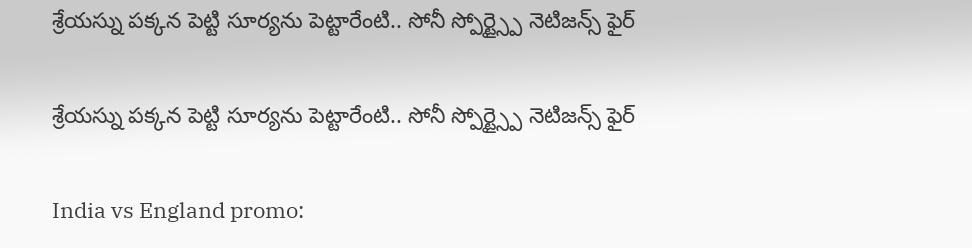శ్రేయస్ను పక్కన పెట్టి సూర్యను పెట్టారేంటి.. సోనీ స్పోర్ట్స్పై నెటిజన్స్ ఫైర్

శ్రేయస్ను పక్కన పెట్టి సూర్యను పెట్టారేంటి.. సోనీ స్పోర్ట్స్పై నెటిజన్స్ ఫైర్

India vs England promo: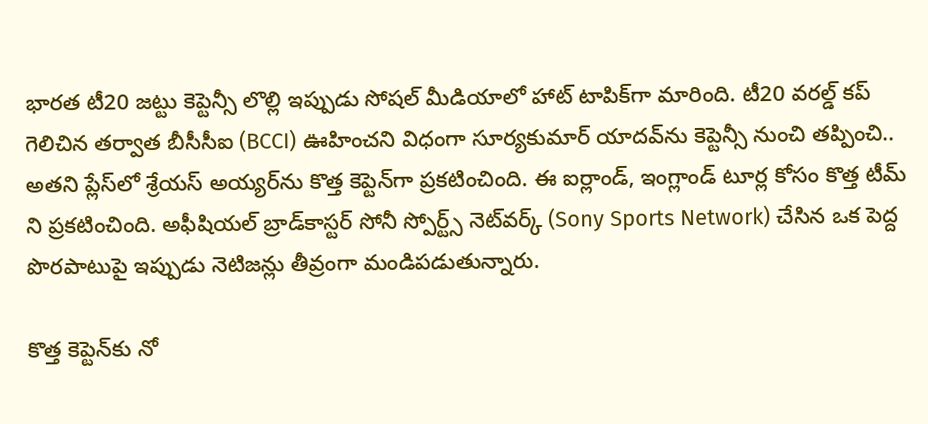భారత టీ20 జట్టు కెప్టెన్సీ లొల్లి ఇప్పుడు సోషల్ మీడియాలో హాట్ టాపిక్‌గా మారింది. టీ20 వరల్డ్ కప్‌ గెలిచిన తర్వాత బీసీసీఐ (BCCI) ఊహించని విధంగా సూర్యకుమార్ యాదవ్‌ను కెప్టెన్సీ నుంచి తప్పించి.. అతని ప్లేస్‌లో శ్రేయస్ అయ్యర్‌ను కొత్త కెప్టెన్‌గా ప్రకటించింది. ఈ ఐర్లాండ్, ఇంగ్లాండ్ టూర్ల కోసం కొత్త టీమ్ ని ప్రకటించింది. అఫీషియల్ బ్రాడ్‌కాస్టర్ సోనీ స్పోర్ట్స్ నెట్‌వర్క్ (Sony Sports Network) చేసిన ఒక పెద్ద పొరపాటుపై ఇప్పుడు నెటిజన్లు తీవ్రంగా మండిపడుతున్నారు.

కొత్త కెప్టెన్‌కు నో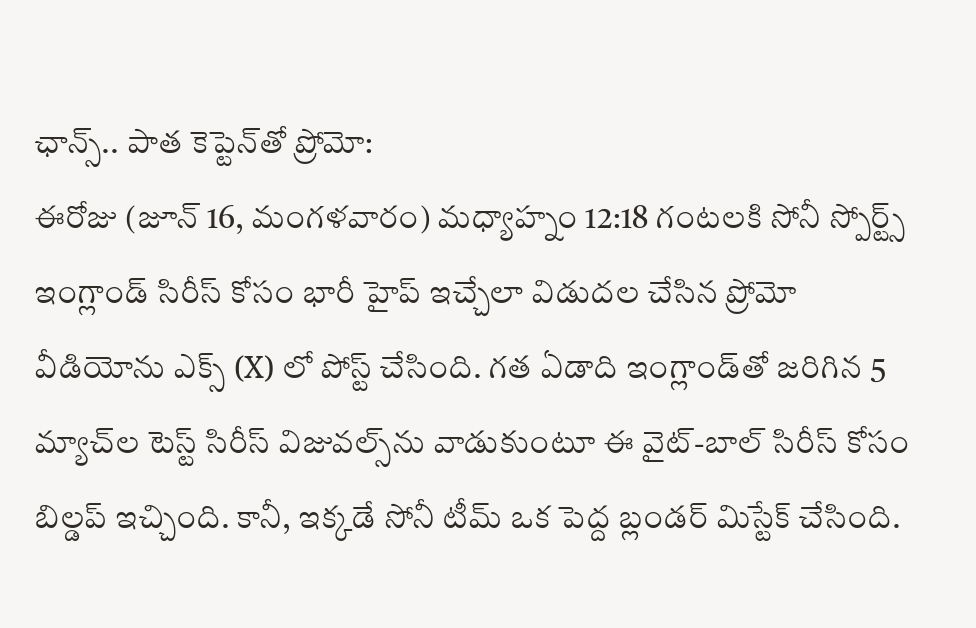ఛాన్స్.. పాత కెప్టెన్‌తో ప్రోమో:
ఈరోజు (జూన్ 16, మంగళవారం) మధ్యాహ్నం 12:18 గంటలకి సోనీ స్పోర్ట్స్ ఇంగ్లాండ్ సిరీస్ కోసం భారీ హైప్ ఇచ్చేలా విడుదల చేసిన ప్రోమో వీడియోను ఎక్స్ (X) లో పోస్ట్ చేసింది. గత ఏడాది ఇంగ్లాండ్‌తో జరిగిన 5 మ్యాచ్‌ల టెస్ట్ సిరీస్ విజువల్స్‌ను వాడుకుంటూ ఈ వైట్-బాల్ సిరీస్ కోసం బిల్డప్ ఇచ్చింది. కానీ, ఇక్కడే సోనీ టీమ్ ఒక పెద్ద బ్లండర్ మిస్టేక్ చేసింది.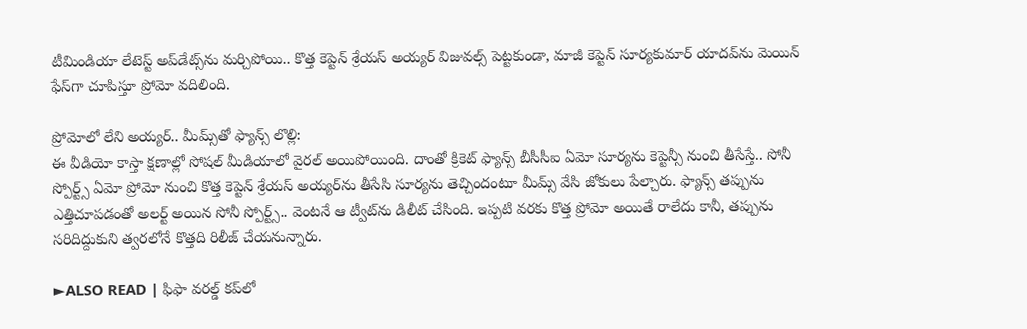టీమిండియా లేటెస్ట్ అప్‌డేట్స్‌ను మర్చిపోయి.. కొత్త కెప్టెన్ శ్రేయస్ అయ్యర్ విజువల్స్ పెట్టకుండా, మాజీ కెప్టెన్ సూర్యకుమార్ యాదవ్‌ను మెయిన్ ఫేస్‌గా చూపిస్తూ ప్రోమో వదిలింది.

ప్రోమోలో లేని అయ్యర్‌.. మీమ్స్‌తో ఫ్యాన్స్ లొల్లి:
ఈ వీడియో కాస్తా క్షణాల్లో సోషల్ మీడియాలో వైరల్ అయిపోయింది. దాంతో క్రికెట్ ఫ్యాన్స్ బీసీసీఐ ఏమో సూర్యను కెప్టెన్సీ నుంచి తీసేస్తే.. సోనీ స్పోర్ట్స్ ఏమో ప్రోమో నుంచి కొత్త కెప్టెన్ శ్రేయస్ అయ్యర్‌ను తీసేసి సూర్యను తెచ్చిందంటూ మీమ్స్ వేసి జోకులు పేల్చారు. ఫ్యాన్స్ తప్పును ఎత్తిచూపడంతో అలర్ట్ అయిన సోనీ స్పోర్ట్స్.. వెంటనే ఆ ట్వీట్‌ను డిలీట్ చేసింది. ఇప్పటి వరకు కొత్త ప్రోమో అయితే రాలేదు కానీ, తప్పును సరిదిద్దుకుని త్వరలోనే కొత్తది రిలీజ్ చేయనున్నారు.

►ALSO READ | ఫిఫా వరల్డ్ కప్‌లో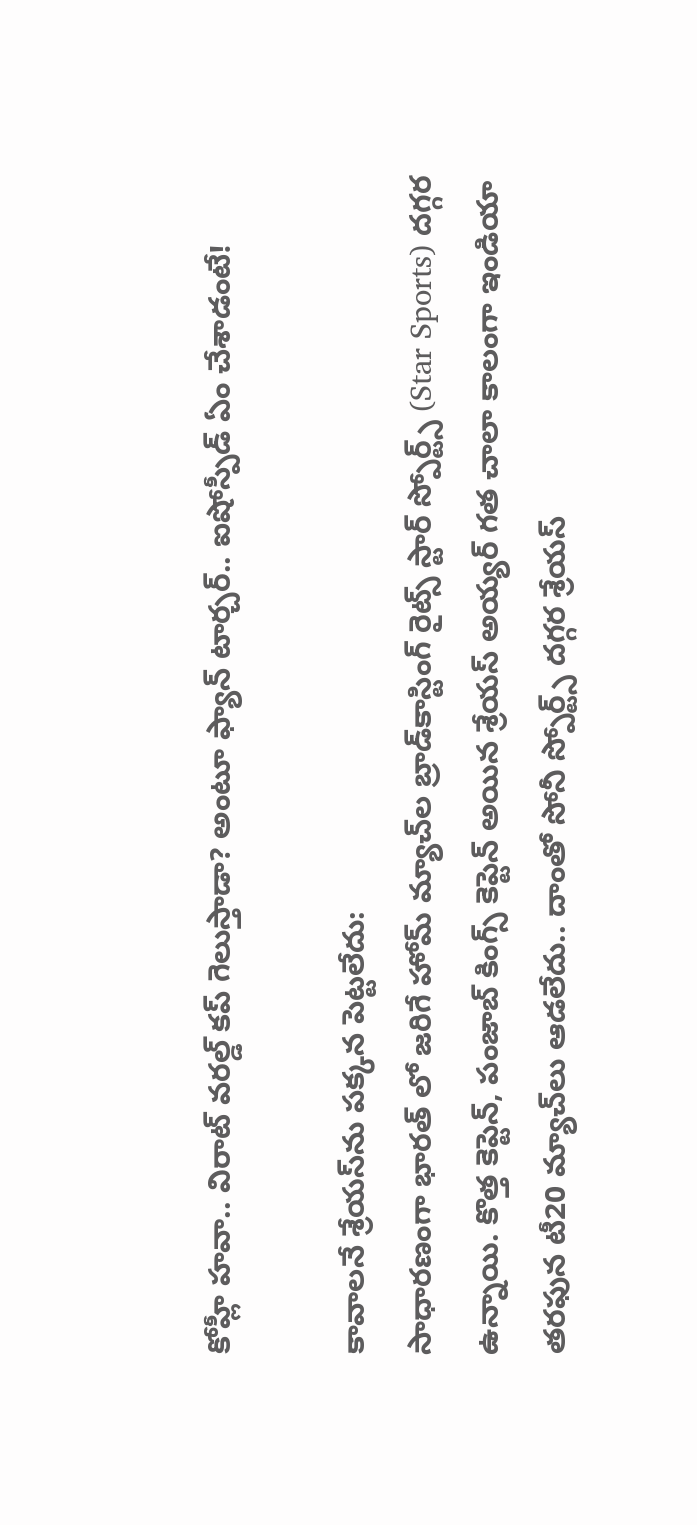కోహ్లీ హవా.. విరాట్ వరల్డ్ కప్ గెలుస్తాడా? అంటూ ఫ్యాన్ టార్చర్.. ఐషోస్పీడ్ ఏం చేశాడంటే!

కావాలనే శ్రేయస్‌ను పక్కన పెట్టలేదు:
సాధారణంగా భారత్ లో జరిగే హోమ్ మ్యాచ్‌ల బ్రాడ్‌కాస్టింగ్ రైట్స్ స్టార్ స్పోర్ట్స్ (Star Sports) దగ్గర ఉన్నాయి. కొత్త కెప్టెన్, పంజాబ్ కింగ్స్ కెప్టెన్ అయిన శ్రేయస్ అయ్యర్ గత చాలా కాలంగా ఇండియా తరఫున టీ20 మ్యాచ్‌లు ఆడలేదు.. దాంతో సోనీ స్పోర్ట్స్ దగ్గర శ్రేయస్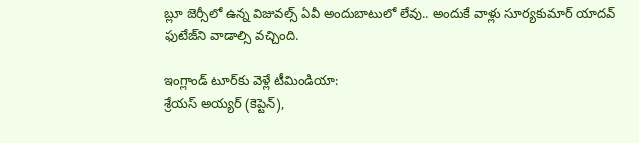బ్లూ జెర్సీలో ఉన్న విజువల్స్ ఏవీ అందుబాటులో లేవు.. అందుకే వాళ్లు సూర్యకుమార్ యాదవ్ ఫుటేజ్‌ని వాడాల్సి వచ్చింది.

ఇంగ్లాండ్ టూర్‌కు వెళ్లే టీమిండియా:
శ్రేయస్ అయ్యర్ (కెప్టెన్),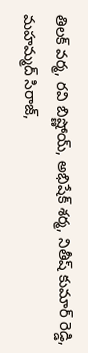తిలక్ వర్మ, రవి బిష్ణోయ్, అభిషేక్ శర్మ, నితీష్ కుమార్ రెడ్డి, మహమ్మద్ సిరాజ్,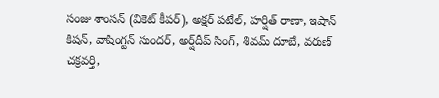సంజు శాంసన్ (వికెట్ కీపర్), అక్షర్ పటేల్, హర్షిత్ రాణా, ఇషాన్ కిషన్, వాషింగ్టన్ సుందర్, అర్ష్‌దీప్ సింగ్, శివమ్ దూబే, వరుణ్ చక్రవర్తి,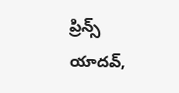ప్రిన్స్ యాదవ్,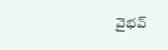వైభవ్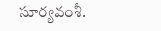సూర్యవంశీ.